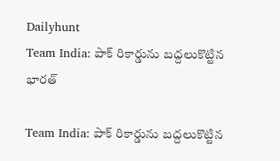Dailyhunt
Team India: పాక్ రికార్డును బద్దలుకొట్టిన భారత్

Team India: పాక్ రికార్డును బద్దలుకొట్టిన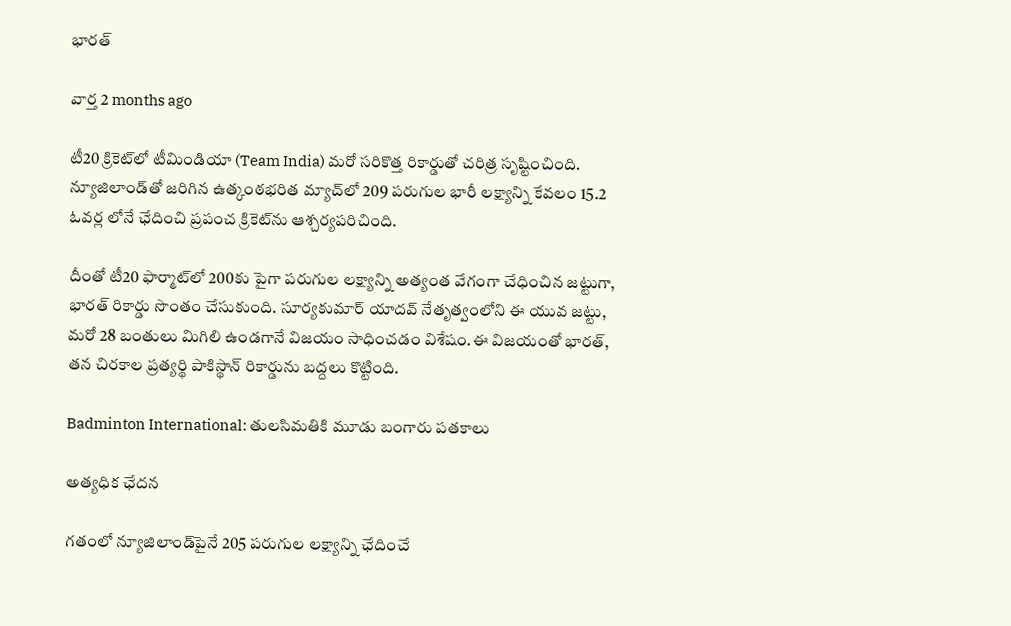భారత్

వార్త 2 months ago

టీ20 క్రికెట్‌లో టీమిండియా (Team India) మరో సరికొత్త రికార్డుతో చరిత్ర సృష్టించింది. న్యూజిలాండ్‌తో జరిగిన ఉత్కంఠభరిత మ్యాచ్‌లో 209 పరుగుల భారీ లక్ష్యాన్ని కేవలం 15.2 ఓవర్ల లోనే ఛేదించి ప్రపంచ క్రికెట్‌ను ఆశ్చర్యపరిచింది.

దీంతో టీ20 ఫార్మాట్‌లో 200కు పైగా పరుగుల లక్ష్యాన్ని అత్యంత వేగంగా చేధించిన జట్టుగా, భారత్ రికార్డు సొంతం చేసుకుంది. సూర్యకుమార్ యాదవ్ నేతృత్వంలోని ఈ యువ జట్టు, మరో 28 బంతులు మిగిలి ఉండగానే విజయం సాధించడం విశేషం.ఈ విజయంతో భారత్, తన చిరకాల ప్రత్యర్థి పాకిస్థాన్ రికార్డును బద్దలు కొట్టింది.

Badminton International: తులసిమతికి మూడు బంగారు పతకాలు

అత్యధిక ఛేదన

గతంలో న్యూజిలాండ్‌పైనే 205 పరుగుల లక్ష్యాన్ని ఛేదించే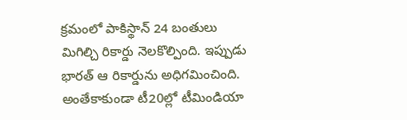క్రమంలో పాకిస్థాన్ 24 బంతులు మిగిల్చి రికార్డు నెలకొల్పింది. ఇప్పుడు భారత్ ఆ రికార్డును అధిగమించింది. అంతేకాకుండా టీ20ల్లో టీమిండియా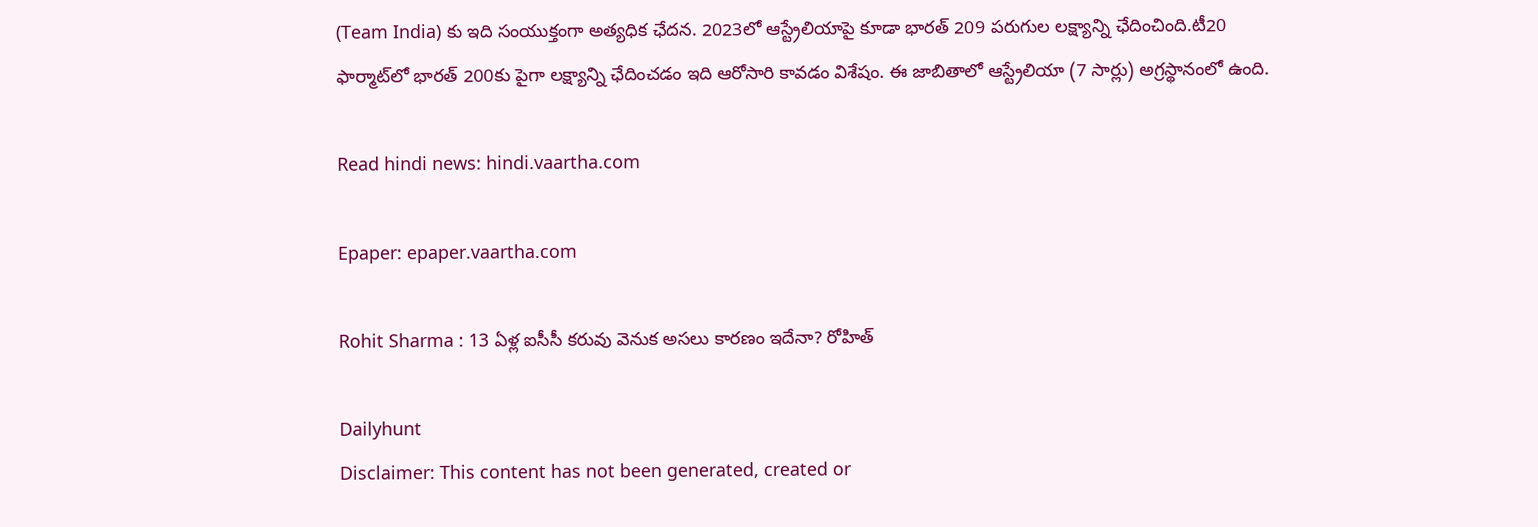(Team India) కు ఇది సంయుక్తంగా అత్యధిక ఛేదన. 2023లో ఆస్ట్రేలియాపై కూడా భారత్ 209 పరుగుల లక్ష్యాన్ని ఛేదించింది.టీ20 ఫార్మాట్‌లో భారత్ 200కు పైగా లక్ష్యాన్ని ఛేదించడం ఇది ఆరోసారి కావడం విశేషం. ఈ జాబితాలో ఆస్ట్రేలియా (7 సార్లు) అగ్రస్థానంలో ఉంది.

Read hindi news: hindi.vaartha.com

Epaper: epaper.vaartha.com

Rohit Sharma : 13 ఏళ్ల ఐసీసీ కరువు వెనుక అసలు కారణం ఇదేనా? రోహిత్

Dailyhunt
Disclaimer: This content has not been generated, created or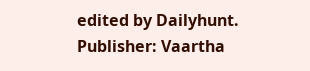edited by Dailyhunt. Publisher: Vaartha